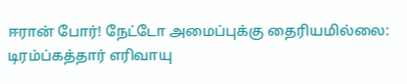ஈரான் போர்! நேட்டோ அமைப்புக்கு தைரியமில்லை: டிரம்ப்கத்தார் எரிவாயு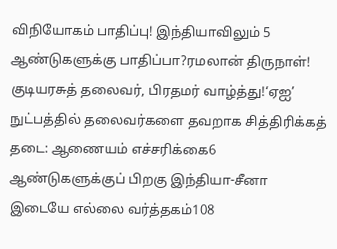விநியோகம் பாதிப்பு! இந்தியாவிலும் 5 ஆண்டுகளுக்கு பாதிப்பா?ரமலான் திருநாள்! குடியரசுத் தலைவர், பிரதமர் வாழ்த்து!‘ஏஐ’ நுட்பத்தில் தலைவர்களை தவறாக சித்திரிக்கத் தடை: ஆணையம் எச்சரிக்கை6 ஆண்டுகளுக்குப் பிறகு இந்தியா-சீனா இடையே எல்லை வர்த்தகம்108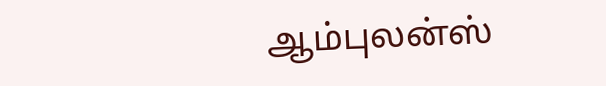ஆம்புலன்ஸ்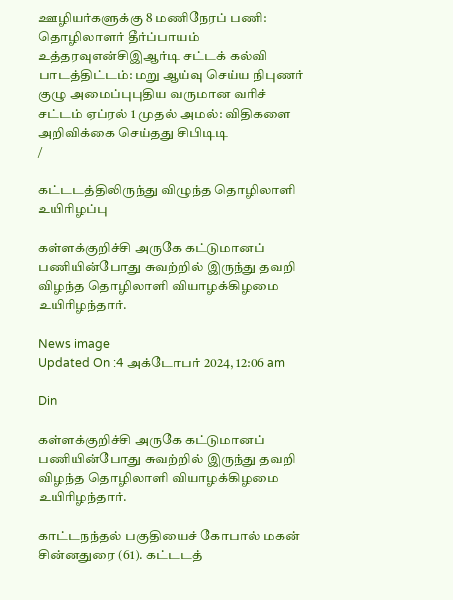ஊழியர்களுக்கு 8 மணிநேரப் பணி: தொழிலாளர் தீர்ப்பாயம் உத்தரவுஎன்சிஇஆர்டி சட்டக் கல்வி பாடத்திட்டம்: மறு ஆய்வு செய்ய நிபுணர் குழு அமைப்புபுதிய வருமான வரிச் சட்டம் ஏப்ரல் 1 முதல் அமல்: விதிகளை அறிவிக்கை செய்தது சிபிடிடி
/

கட்டடத்திலிருந்து விழுந்த தொழிலாளி உயிரிழப்பு

கள்ளக்குறிச்சி அருகே கட்டுமானப் பணியின்போது சுவற்றில் இருந்து தவறி விழந்த தொழிலாளி வியாழக்கிழமை உயிரிழந்தார்.

News image
Updated On :4 அக்டோபர் 2024, 12:06 am

Din

கள்ளக்குறிச்சி அருகே கட்டுமானப் பணியின்போது சுவற்றில் இருந்து தவறி விழந்த தொழிலாளி வியாழக்கிழமை உயிரிழந்தார்.

காட்டநந்தல் பகுதியைச் கோபால் மகன் சின்னதுரை (61). கட்டடத்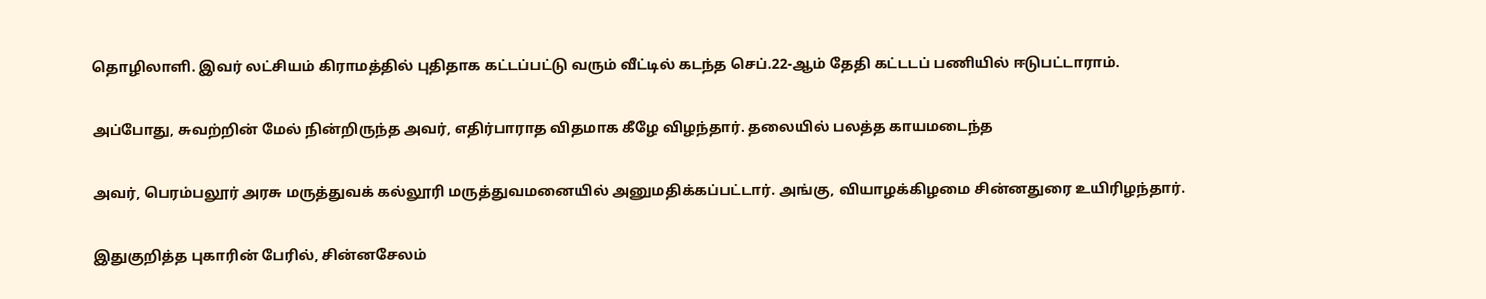தொழிலாளி. இவர் லட்சியம் கிராமத்தில் புதிதாக கட்டப்பட்டு வரும் வீட்டில் கடந்த செப்.22-ஆம் தேதி கட்டடப் பணியில் ஈடுபட்டாராம்.

அப்போது, சுவற்றின் மேல் நின்றிருந்த அவர், எதிர்பாராத விதமாக கீழே விழந்தார். தலையில் பலத்த காயமடைந்த

அவர், பெரம்பலூர் அரசு மருத்துவக் கல்லூரி மருத்துவமனையில் அனுமதிக்கப்பட்டார். அங்கு, வியாழக்கிழமை சின்னதுரை உயிரிழந்தார்.

இதுகுறித்த புகாரின் பேரில், சின்னசேலம்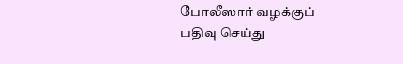போலீஸார் வழக்குப் பதிவு செய்து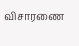விசாரணை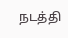நடத்தி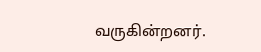வருகின்றனர்.